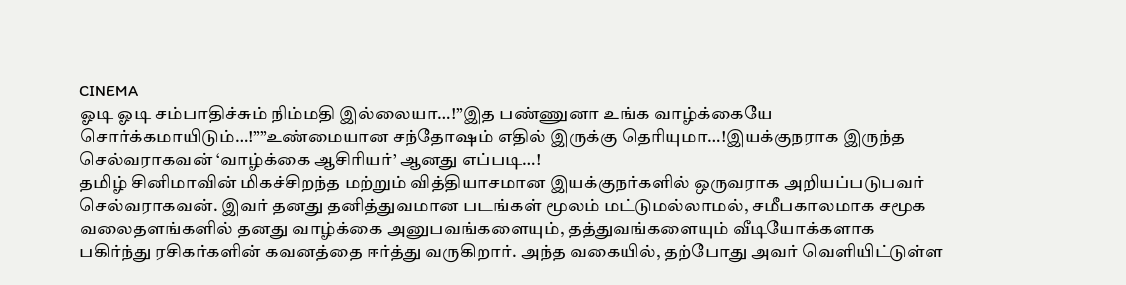CINEMA
ஓடி ஓடி சம்பாதிச்சும் நிம்மதி இல்லையா…!”இத பண்ணுனா உங்க வாழ்க்கையே சொர்க்கமாயிடும்…!””உண்மையான சந்தோஷம் எதில் இருக்கு தெரியுமா…!இயக்குநராக இருந்த செல்வராகவன் ‘வாழ்க்கை ஆசிரியர்’ ஆனது எப்படி…!
தமிழ் சினிமாவின் மிகச்சிறந்த மற்றும் வித்தியாசமான இயக்குநர்களில் ஒருவராக அறியப்படுபவர் செல்வராகவன். இவர் தனது தனித்துவமான படங்கள் மூலம் மட்டுமல்லாமல், சமீபகாலமாக சமூக வலைதளங்களில் தனது வாழ்க்கை அனுபவங்களையும், தத்துவங்களையும் வீடியோக்களாக பகிர்ந்து ரசிகர்களின் கவனத்தை ஈர்த்து வருகிறார். அந்த வகையில், தற்போது அவர் வெளியிட்டுள்ள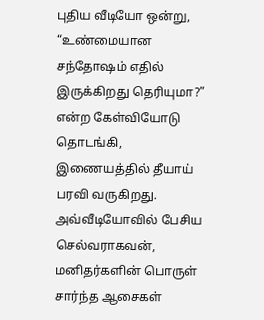புதிய வீடியோ ஒன்று, “உண்மையான சந்தோஷம் எதில் இருக்கிறது தெரியுமா?” என்ற கேள்வியோடு தொடங்கி, இணையத்தில் தீயாய் பரவி வருகிறது.
அவ்வீடியோவில் பேசிய செல்வராகவன், மனிதர்களின் பொருள் சார்ந்த ஆசைகள்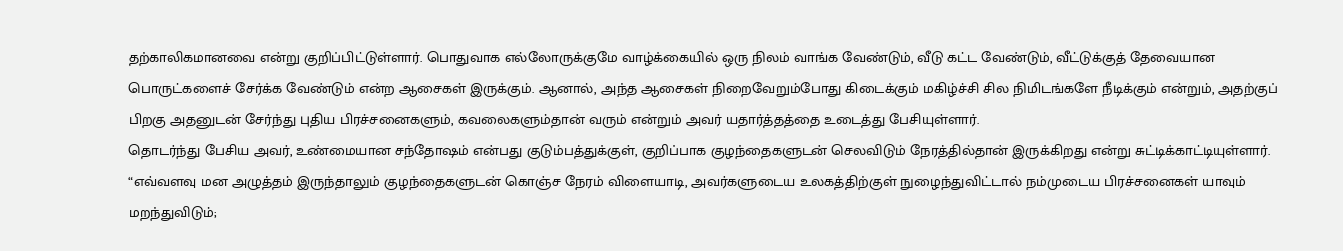தற்காலிகமானவை என்று குறிப்பிட்டுள்ளார். பொதுவாக எல்லோருக்குமே வாழ்க்கையில் ஒரு நிலம் வாங்க வேண்டும், வீடு கட்ட வேண்டும், வீட்டுக்குத் தேவையான பொருட்களைச் சேர்க்க வேண்டும் என்ற ஆசைகள் இருக்கும். ஆனால், அந்த ஆசைகள் நிறைவேறும்போது கிடைக்கும் மகிழ்ச்சி சில நிமிடங்களே நீடிக்கும் என்றும், அதற்குப் பிறகு அதனுடன் சேர்ந்து புதிய பிரச்சனைகளும், கவலைகளும்தான் வரும் என்றும் அவர் யதார்த்தத்தை உடைத்து பேசியுள்ளார்.
தொடர்ந்து பேசிய அவர், உண்மையான சந்தோஷம் என்பது குடும்பத்துக்குள், குறிப்பாக குழந்தைகளுடன் செலவிடும் நேரத்தில்தான் இருக்கிறது என்று சுட்டிக்காட்டியுள்ளார். “எவ்வளவு மன அழுத்தம் இருந்தாலும் குழந்தைகளுடன் கொஞ்ச நேரம் விளையாடி, அவர்களுடைய உலகத்திற்குள் நுழைந்துவிட்டால் நம்முடைய பிரச்சனைகள் யாவும் மறந்துவிடும்;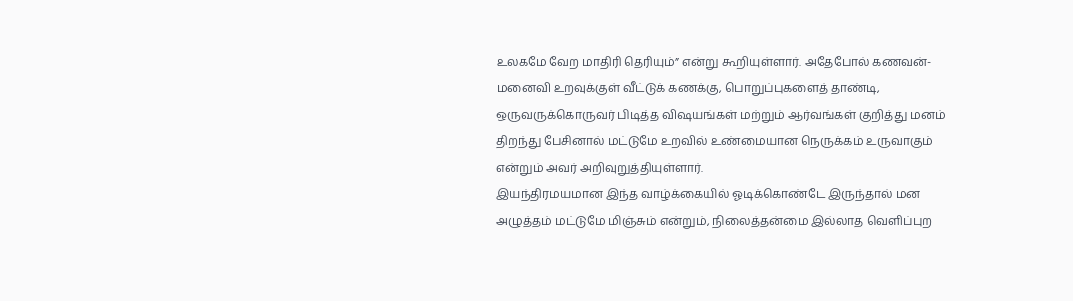உலகமே வேற மாதிரி தெரியும்” என்று கூறியுள்ளார். அதேபோல் கணவன்-மனைவி உறவுக்குள் வீட்டுக் கணக்கு, பொறுப்புகளைத் தாண்டி, ஒருவருக்கொருவர் பிடித்த விஷயங்கள் மற்றும் ஆர்வங்கள் குறித்து மனம் திறந்து பேசினால் மட்டுமே உறவில் உண்மையான நெருக்கம் உருவாகும் என்றும் அவர் அறிவுறுத்தியுள்ளார்.
இயந்திரமயமான இந்த வாழ்க்கையில் ஓடிக்கொண்டே இருந்தால் மன அழுத்தம் மட்டுமே மிஞ்சும் என்றும், நிலைத்தன்மை இல்லாத வெளிப்புற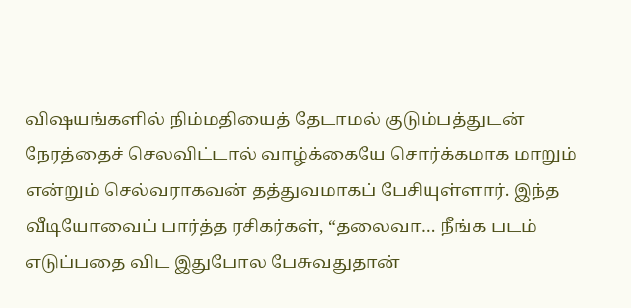விஷயங்களில் நிம்மதியைத் தேடாமல் குடும்பத்துடன் நேரத்தைச் செலவிட்டால் வாழ்க்கையே சொர்க்கமாக மாறும் என்றும் செல்வராகவன் தத்துவமாகப் பேசியுள்ளார். இந்த வீடியோவைப் பார்த்த ரசிகர்கள், “தலைவா… நீங்க படம் எடுப்பதை விட இதுபோல பேசுவதுதான்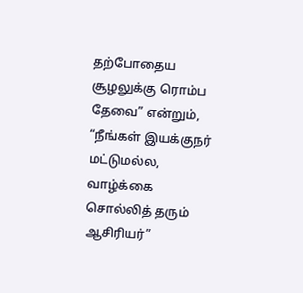தற்போதைய சூழலுக்கு ரொம்ப தேவை” என்றும், “நீங்கள் இயக்குநர் மட்டுமல்ல, வாழ்க்கை சொல்லித் தரும் ஆசிரியர்”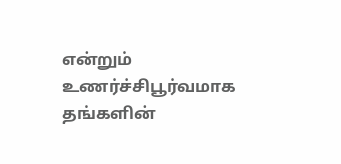என்றும் உணர்ச்சிபூர்வமாக தங்களின்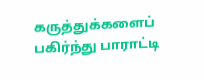கருத்துக்களைப் பகிர்ந்து பாராட்டி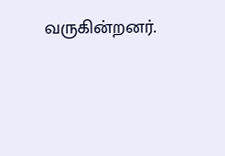வருகின்றனர்.